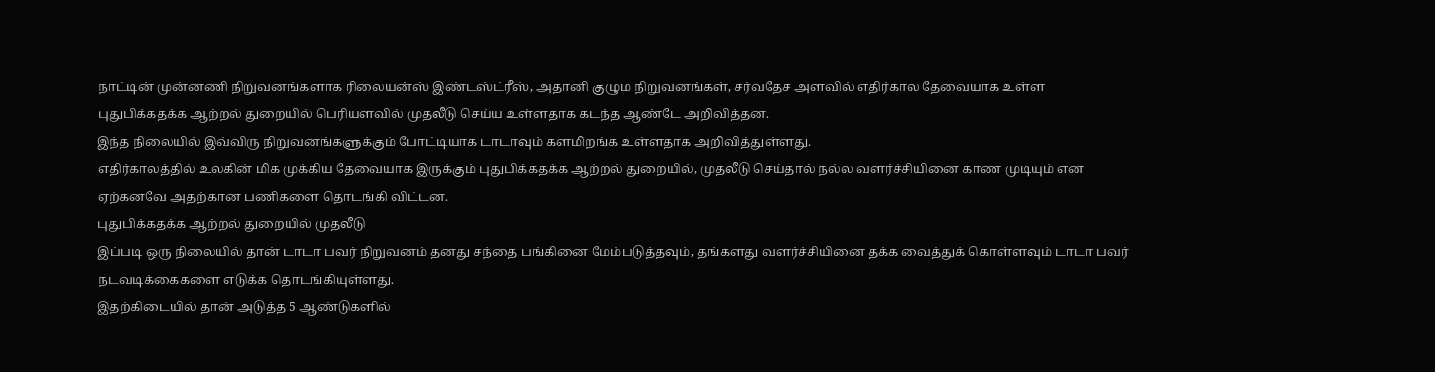நாட்டின் முன்னணி நிறுவனங்களாக ரிலையன்ஸ் இண்டஸ்ட்ரீஸ், அதானி குழும நிறுவனங்கள், சர்வதேச அளவில் எதிர்கால தேவையாக உள்ள புதுபிக்கதக்க ஆற்றல் துறையில் பெரியளவில் முதலீடு செய்ய உள்ளதாக கடந்த ஆண்டே அறிவித்தன.
இந்த நிலையில் இவ்விரு நிறுவனங்களுக்கும் போட்டியாக டாடாவும் களமிறங்க உள்ளதாக அறிவித்துள்ளது.
எதிர்காலத்தில் உலகின் மிக முக்கிய தேவையாக இருக்கும் புதுபிக்கதக்க ஆற்றல் துறையில், முதலீடு செய்தால் நல்ல வளர்ச்சியினை காண முடியும் என ஏற்கனவே அதற்கான பணிகளை தொடங்கி விட்டன.
புதுபிக்கதக்க ஆற்றல் துறையில் முதலீடு
இப்படி ஒரு நிலையில் தான் டாடா பவர் நிறுவனம் தனது சந்தை பங்கினை மேம்படுத்தவும், தங்களது வளர்ச்சியினை தக்க வைத்துக் கொள்ளவும் டாடா பவர் நடவடிக்கைகளை எடுக்க தொடங்கியுள்ளது.
இதற்கிடையில் தான் அடுத்த 5 ஆண்டுகளில்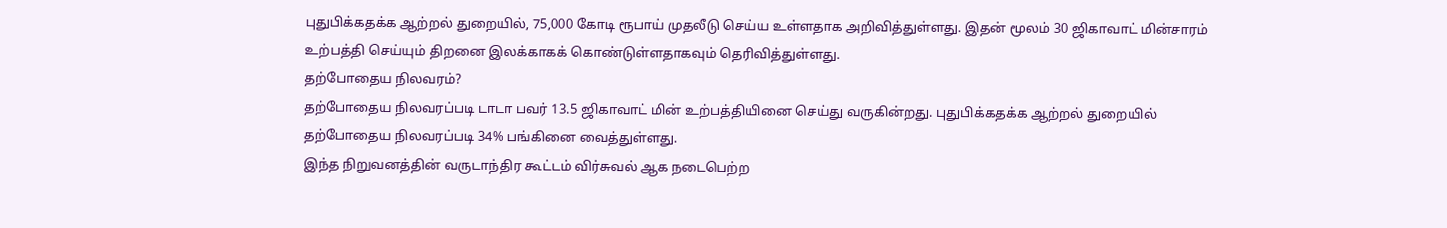புதுபிக்கதக்க ஆற்றல் துறையில், 75,000 கோடி ரூபாய் முதலீடு செய்ய உள்ளதாக அறிவித்துள்ளது. இதன் மூலம் 30 ஜிகாவாட் மின்சாரம் உற்பத்தி செய்யும் திறனை இலக்காகக் கொண்டுள்ளதாகவும் தெரிவித்துள்ளது.
தற்போதைய நிலவரம்?
தற்போதைய நிலவரப்படி டாடா பவர் 13.5 ஜிகாவாட் மின் உற்பத்தியினை செய்து வருகின்றது. புதுபிக்கதக்க ஆற்றல் துறையில் தற்போதைய நிலவரப்படி 34% பங்கினை வைத்துள்ளது.
இந்த நிறுவனத்தின் வருடாந்திர கூட்டம் விர்சுவல் ஆக நடைபெற்ற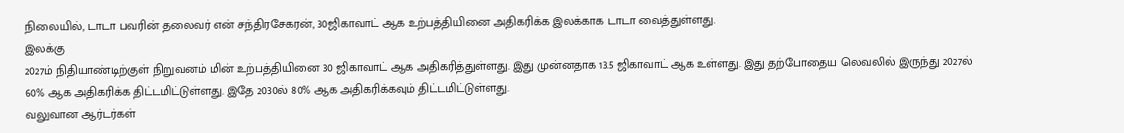நிலையில், டாடா பவரின் தலைவர் என் சந்திரசேகரன், 30ஜிகாவாட் ஆக உற்பத்தியினை அதிகரிக்க இலக்காக டாடா வைத்துள்ளது.
இலக்கு
2027ம் நிதியாண்டிற்குள் நிறுவனம் மின் உற்பத்தியினை 30 ஜிகாவாட் ஆக அதிகரித்துள்ளது. இது முன்னதாக 13.5 ஜிகாவாட் ஆக உள்ளது. இது தற்போதைய லெவலில் இருந்து 2027ல் 60% ஆக அதிகரிக்க திட்டமிட்டுள்ளது. இதே 2030ல் 80% ஆக அதிகரிக்கவும் திட்டமிட்டுள்ளது.
வலுவான ஆர்டர்கள்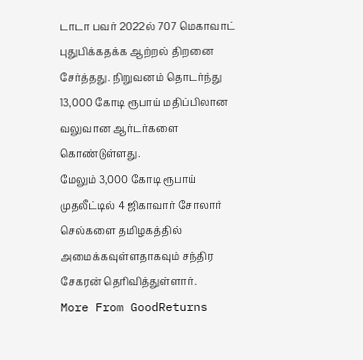டாடா பவர் 2022ல் 707 மெகாவாட் புதுபிக்கதக்க ஆற்றல் திறனை சேர்த்தது. நிறுவனம் தொடர்ந்து 13,000 கோடி ரூபாய் மதிப்பிலான வலுவான ஆர்டர்களை கொண்டுள்ளது.
மேலும் 3,000 கோடி ரூபாய் முதலீட்டில் 4 ஜிகாவார் சோலார் செல்களை தமிழகத்தில் அமைக்கவுள்ளதாகவும் சந்திர சேகரன் தெரிவித்துள்ளார்.
More From GoodReturns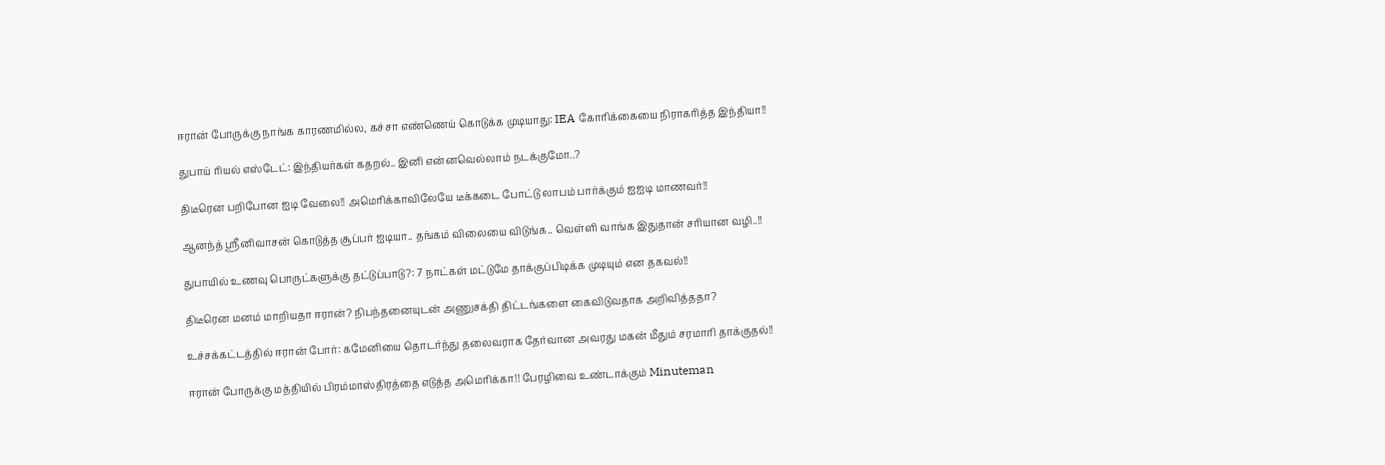ஈரான் போருக்கு நாங்க காரணமில்ல, கச்சா எண்ணெய் கொடுக்க முடியாது: IEA கோரிக்கையை நிராகரித்த இந்தியா!!

துபாய் ரியல் எஸ்டேட்: இந்தியர்கள் கதறல்.. இனி என்னவெல்லாம் நடக்குமோ..?

திடீரென பறிபோன ஐடி வேலை!! அமெரிக்காவிலேயே டீக்கடை போட்டு லாபம் பார்க்கும் ஐஐடி மாணவர்!!

ஆனந்த் ஸ்ரீனிவாசன் கொடுத்த சூப்பர் ஐடியா.. தங்கம் விலையை விடுங்க.. வெள்ளி வாங்க இதுதான் சரியான வழி..!!

துபாயில் உணவு பொருட்களுக்கு தட்டுப்பாடு?: 7 நாட்கள் மட்டுமே தாக்குப்பிடிக்க முடியும் என தகவல்!!

திடீரென மனம் மாறியதா ஈரான்? நிபந்தனையுடன் அணுசக்தி திட்டங்களை கைவிடுவதாக அறிவித்ததா?

உச்சக்கட்டத்தில் ஈரான் போர்: கமேனியை தொடர்ந்து தலைவராக தேர்வான அவரது மகன் மீதும் சரமாரி தாக்குதல்!!

ஈரான் போருக்கு மத்தியில் பிரம்மாஸ்திரத்தை எடுத்த அமெரிக்கா!! பேரழிவை உண்டாக்கும் Minuteman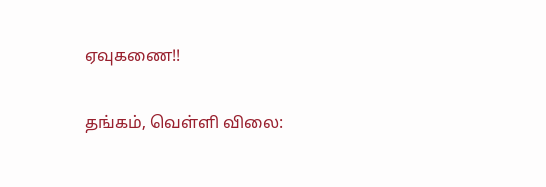ஏவுகணை!!

தங்கம், வெள்ளி விலை: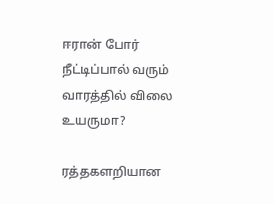ஈரான் போர் நீட்டிப்பால் வரும் வாரத்தில் விலை உயருமா?

ரத்தகளறியான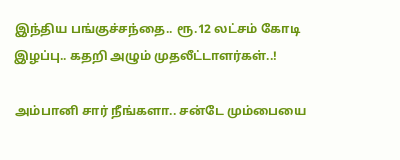இந்திய பங்குச்சந்தை.. ரூ.12 லட்சம் கோடி இழப்பு.. கதறி அழும் முதலீட்டாளர்கள்..!

அம்பானி சார் நீங்களா.. சன்டே மும்பையை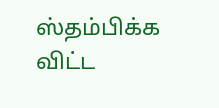ஸ்தம்பிக்க விட்ட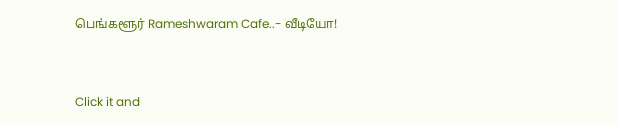பெங்களூர் Rameshwaram Cafe..- வீடியோ!



Click it and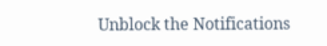Unblock the Notifications